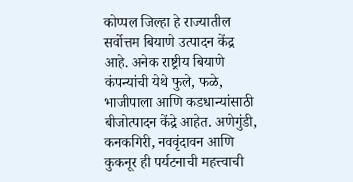कोप्पल जिल्हा हे राज्यातील सर्वोत्तम बियाणे उत्पादन केंद्र आहे. अनेक राष्ट्रीय बियाणे कंपन्यांची येथे फुले, फळे, भाजीपाला आणि कडधान्यांसाठी बीजोत्पादन केंद्रे आहेत. अणेगुंडी, कनकगिरी, नववृंदावन आणि कुकनूर ही पर्यटनाची महत्त्वाची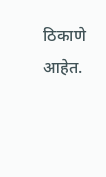ठिकाणे आहेत.